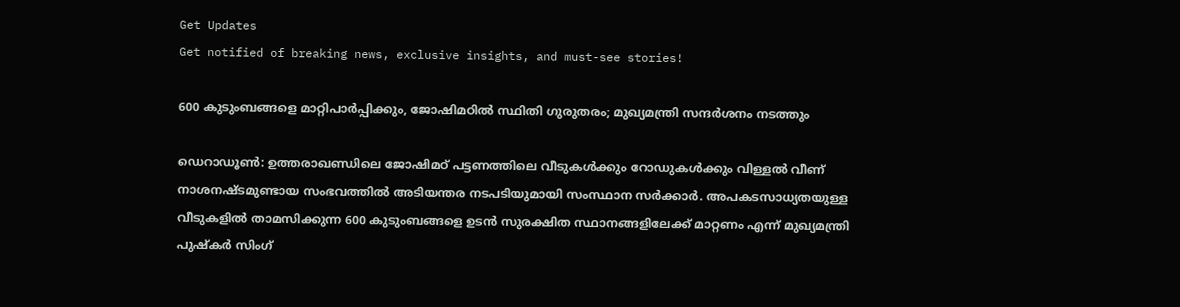Get Updates
Get notified of breaking news, exclusive insights, and must-see stories!

600 കുടുംബങ്ങളെ മാറ്റിപാര്‍പ്പിക്കും, ജോഷിമഠില്‍ സ്ഥിതി ഗുരുതരം; മുഖ്യമന്ത്രി സന്ദര്‍ശനം നടത്തും

ഡെറാഡൂണ്‍: ഉത്തരാഖണ്ഡിലെ ജോഷിമഠ് പട്ടണത്തിലെ വീടുകള്‍ക്കും റോഡുകള്‍ക്കും വിള്ളല്‍ വീണ് നാശനഷ്ടമുണ്ടായ സംഭവത്തില്‍ അടിയന്തര നടപടിയുമായി സംസ്ഥാന സര്‍ക്കാര്‍. അപകടസാധ്യതയുള്ള വീടുകളില്‍ താമസിക്കുന്ന 600 കുടുംബങ്ങളെ ഉടന്‍ സുരക്ഷിത സ്ഥാനങ്ങളിലേക്ക് മാറ്റണം എന്ന് മുഖ്യമന്ത്രി പുഷ്‌കര്‍ സിംഗ്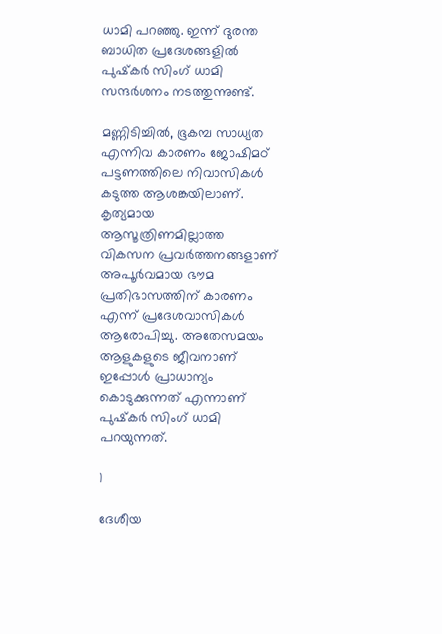ധാമി പറഞ്ഞു. ഇന്ന് ദുരന്ത ബാധിത പ്രദേശങ്ങളില്‍ പുഷ്‌കര്‍ സിംഗ് ധാമി സന്ദര്‍ശനം നടത്തുന്നുണ്ട്.

മണ്ണിടിച്ചില്‍, ഭൂകമ്പ സാധ്യത എന്നിവ കാരണം ജോഷിമഠ് പട്ടണത്തിലെ നിവാസികള്‍ കടുത്ത ആശങ്കയിലാണ്. കൃത്യമായ ആസൂത്രിണമില്ലാത്ത വികസന പ്രവര്‍ത്തനങ്ങളാണ് അപൂര്‍വമായ ഭൗമ പ്രതിഭാസത്തിന് കാരണം എന്ന് പ്രദേശവാസികള്‍ ആരോപിച്ചു. അതേസമയം ആളുകളുടെ ജീവനാണ് ഇപ്പോള്‍ പ്രാധാന്യം കൊടുക്കുന്നത് എന്നാണ് പുഷ്‌കര്‍ സിംഗ് ധാമി പറയുന്നത്.

1

ദേശീയ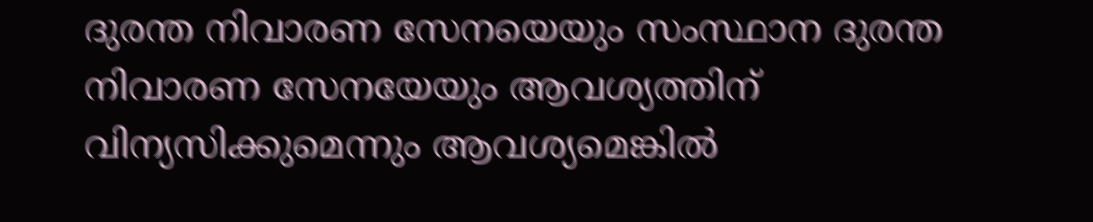ദുരന്ത നിവാരണ സേനയെയും സംസ്ഥാന ദുരന്ത നിവാരണ സേനയേയും ആവശ്യത്തിന് വിന്യസിക്കുമെന്നും ആവശ്യമെങ്കില്‍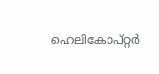ഹെലികോപ്റ്റര്‍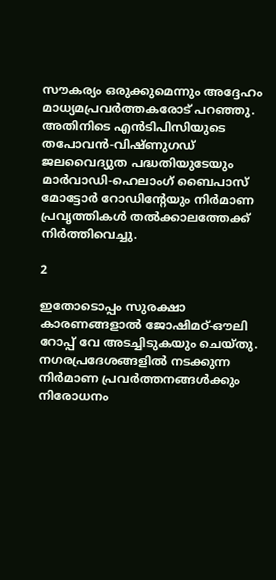സൗകര്യം ഒരുക്കുമെന്നും അദ്ദേഹം മാധ്യമപ്രവര്‍ത്തകരോട് പറഞ്ഞു. അതിനിടെ എന്‍ടിപിസിയുടെ തപോവന്‍-വിഷ്ണുഗഡ് ജലവൈദ്യുത പദ്ധതിയുടേയും മാര്‍വാഡി-ഹെലാംഗ് ബൈപാസ് മോട്ടോര്‍ റോഡിന്റേയും നിര്‍മാണ പ്രവൃത്തികള്‍ തല്‍ക്കാലത്തേക്ക് നിര്‍ത്തിവെച്ചു.

2

ഇതോടൊപ്പം സുരക്ഷാ കാരണങ്ങളാല്‍ ജോഷിമഠ്-ഔലി റോപ്പ് വേ അടച്ചിടുകയും ചെയ്തു. നഗരപ്രദേശങ്ങളില്‍ നടക്കുന്ന നിര്‍മാണ പ്രവര്‍ത്തനങ്ങള്‍ക്കും നിരോധനം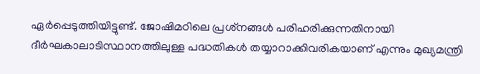ഏര്‍പ്പെടുത്തിയിട്ടുണ്ട്. ജോഷിമഠിലെ പ്രശ്‌നങ്ങള്‍ പരിഹരിക്കുന്നതിനായി ദീര്‍ഘകാലാടിസ്ഥാനത്തിലുള്ള പദ്ധതികള്‍ തയ്യാറാക്കിവരികയാണ് എന്നും മുഖ്യമന്ത്രി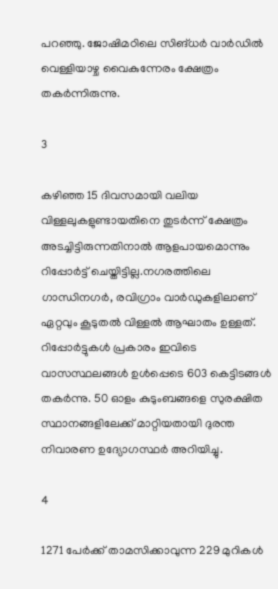പറഞ്ഞു. ജോഷിമഠിലെ സിങ്ധര്‍ വാര്‍ഡില്‍ വെള്ളിയാഴ്ച വൈകുന്നേരം ക്ഷേത്രം തകര്‍ന്നിരുന്നു.

3

കഴിഞ്ഞ 15 ദിവസമായി വലിയ വിള്ളലുകളുണ്ടായതിനെ തുടര്‍ന്ന് ക്ഷേത്രം അടച്ചിട്ടിരുന്നതിനാല്‍ ആളപായമൊന്നും റിപ്പോര്‍ട്ട് ചെയ്തിട്ടില്ല.നഗരത്തിലെ ഗാന്ധിനഗര്‍, രവിഗ്രാം വാര്‍ഡുകളിലാണ് ഏറ്റവും കൂടുതല്‍ വിള്ളല്‍ ആഘാതം ഉള്ളത്. റിപ്പോര്‍ട്ടുകള്‍ പ്രകാരം ഇവിടെ വാസസ്ഥലങ്ങള്‍ ഉള്‍പ്പെടെ 603 കെട്ടിടങ്ങള്‍ തകര്‍ന്നു. 50 ഓളം കുടുംബങ്ങളെ സുരക്ഷിത സ്ഥാനങ്ങളിലേക്ക് മാറ്റിയതായി ദുരന്ത നിവാരണ ഉദ്യോഗസ്ഥര്‍ അറിയിച്ചു.

4

1271 പേര്‍ക്ക് താമസിക്കാവുന്ന 229 മുറികള്‍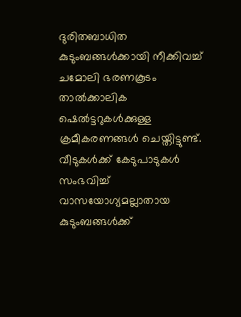ദുരിതബാധിത കുടുംബങ്ങള്‍ക്കായി നീക്കിവച്ച് ചമോലി ഭരണകൂടം താല്‍ക്കാലിക ഷെല്‍ട്ടറുകള്‍ക്കുള്ള ക്രമീകരണങ്ങള്‍ ചെയ്തിട്ടുണ്ട്. വീടുകള്‍ക്ക് കേടുപാടുകള്‍ സംഭവിച്ച് വാസയോഗ്യമല്ലാതായ കുടുംബങ്ങള്‍ക്ക്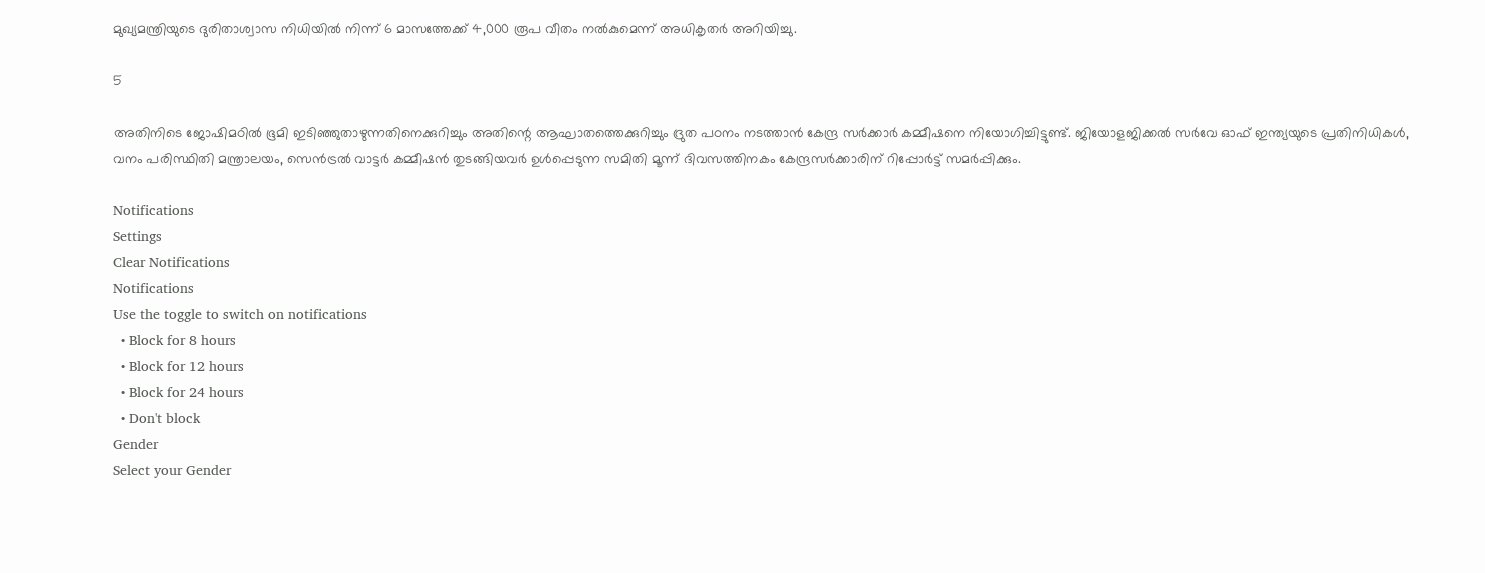മുഖ്യമന്ത്രിയുടെ ദുരിതാശ്വാസ നിധിയില്‍ നിന്ന് 6 മാസത്തേക്ക് 4,000 രൂപ വീതം നല്‍കുമെന്ന് അധികൃതര്‍ അറിയിച്ചു.

5

അതിനിടെ ജോഷിമഠില്‍ ഭൂമി ഇടിഞ്ഞുതാഴുന്നതിനെക്കുറിച്ചും അതിന്റെ ആഘാതത്തെക്കുറിച്ചും ദ്രുത പഠനം നടത്താന്‍ കേന്ദ്ര സര്‍ക്കാര്‍ കമ്മീഷനെ നിയോഗിച്ചിട്ടുണ്ട്. ജിയോളജിക്കല്‍ സര്‍വേ ഓഫ് ഇന്ത്യയുടെ പ്രതിനിധികള്‍, വനം പരിസ്ഥിതി മന്ത്രാലയം, സെന്‍ട്രല്‍ വാട്ടര്‍ കമ്മീഷന്‍ തുടങ്ങിയവര്‍ ഉള്‍പ്പെടുന്ന സമിതി മൂന്ന് ദിവസത്തിനകം കേന്ദ്രസര്‍ക്കാരിന് റിപ്പോര്‍ട്ട് സമര്‍പ്പിക്കും.

Notifications
Settings
Clear Notifications
Notifications
Use the toggle to switch on notifications
  • Block for 8 hours
  • Block for 12 hours
  • Block for 24 hours
  • Don't block
Gender
Select your Gender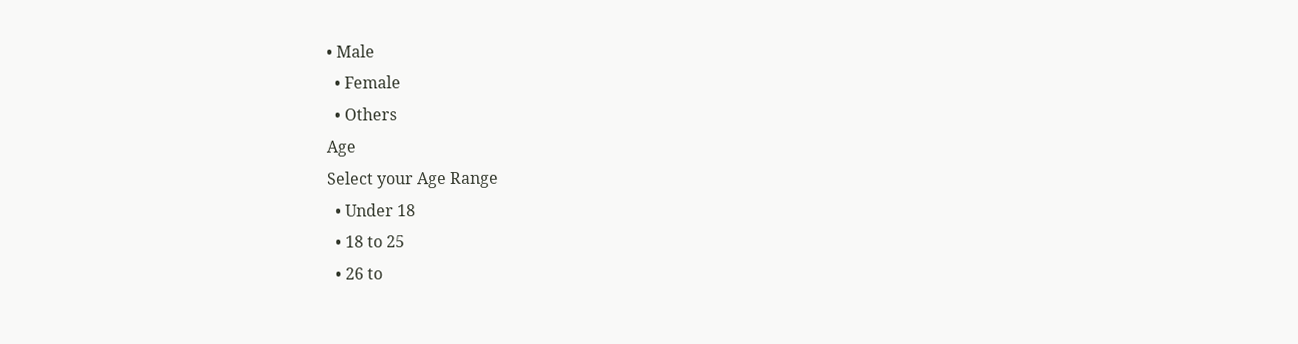• Male
  • Female
  • Others
Age
Select your Age Range
  • Under 18
  • 18 to 25
  • 26 to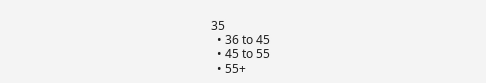35
  • 36 to 45
  • 45 to 55
  • 55+